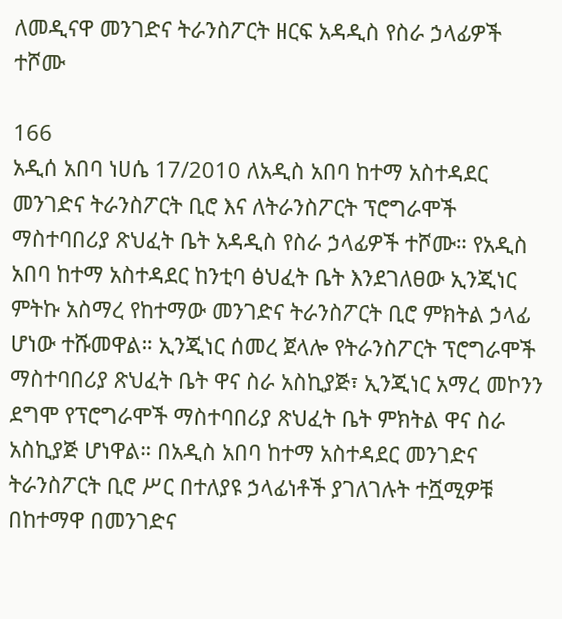ለመዲናዋ መንገድና ትራንስፖርት ዘርፍ አዳዲስ የስራ ኃላፊዎች ተሾሙ

166
አዲሰ አበባ ነሀሴ 17/2010 ለአዲስ አበባ ከተማ አስተዳደር መንገድና ትራንስፖርት ቢሮ እና ለትራንስፖርት ፕሮግራሞች ማስተባበሪያ ጽህፈት ቤት አዳዲስ የስራ ኃላፊዎች ተሾሙ። የአዲስ አበባ ከተማ አስተዳደር ከንቲባ ፅህፈት ቤት እንደገለፀው ኢንጂነር ምትኩ አስማረ የከተማው መንገድና ትራንስፖርት ቢሮ ምክትል ኃላፊ ሆነው ተሹመዋል። ኢንጂነር ሰመረ ጀላሎ የትራንስፖርት ፕሮግራሞች ማስተባበሪያ ጽህፈት ቤት ዋና ስራ አስኪያጅ፣ ኢንጂነር አማረ መኮንን ደግሞ የፕሮግራሞች ማስተባበሪያ ጽህፈት ቤት ምክትል ዋና ስራ አስኪያጅ ሆነዋል። በአዲስ አበባ ከተማ አስተዳደር መንገድና ትራንስፖርት ቢሮ ሥር በተለያዩ ኃላፊነቶች ያገለገሉት ተሿሚዎቹ በከተማዋ በመንገድና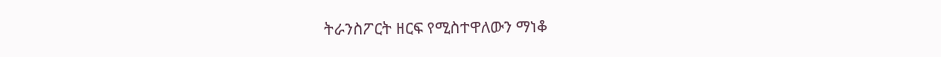ትራንስፖርት ዘርፍ የሚስተዋለውን ማነቆ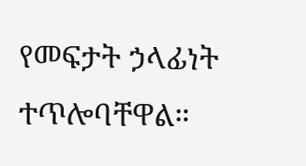የመፍታት ኃላፊነት ተጥሎባቸዋል።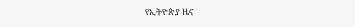የኢትዮጵያ ዜና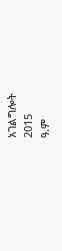አገልግሎት
2015
ዓ.ም